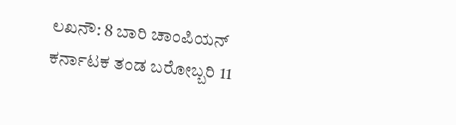ಲಖನೌ: 8 ಬಾರಿ ಚಾಂಪಿಯನ್ ಕರ್ನಾಟಕ ತಂಡ ಬರೋಬ್ಬರಿ 11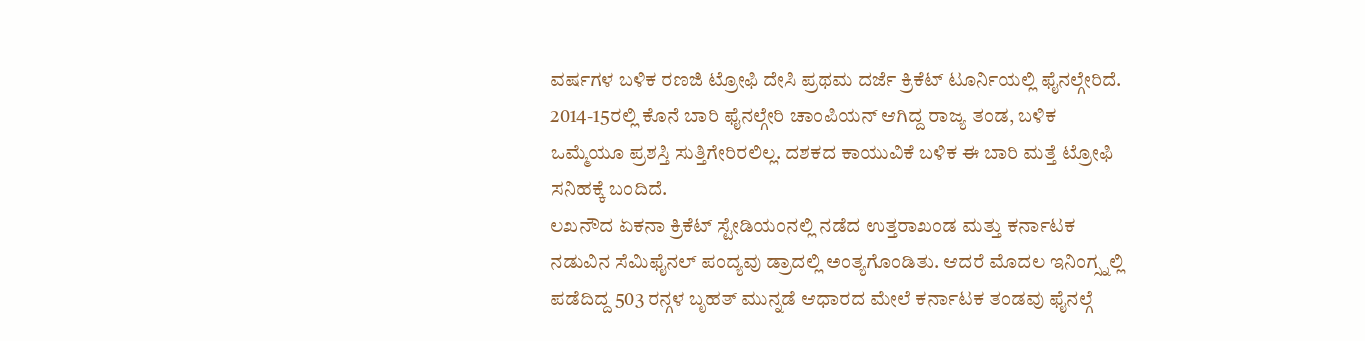ವರ್ಷಗಳ ಬಳಿಕ ರಣಜಿ ಟ್ರೋಫಿ ದೇಸಿ ಪ್ರಥಮ ದರ್ಜೆ ಕ್ರಿಕೆಟ್ ಟೂರ್ನಿಯಲ್ಲಿ ಫೈನಲ್ಗೇರಿದೆ. 2014-15ರಲ್ಲಿ ಕೊನೆ ಬಾರಿ ಫೈನಲ್ಗೇರಿ ಚಾಂಪಿಯನ್ ಆಗಿದ್ದ ರಾಜ್ಯ ತಂಡ, ಬಳಿಕ ಒಮ್ಮೆಯೂ ಪ್ರಶಸ್ತಿ ಸುತ್ತಿಗೇರಿರಲಿಲ್ಲ. ದಶಕದ ಕಾಯುವಿಕೆ ಬಳಿಕ ಈ ಬಾರಿ ಮತ್ತೆ ಟ್ರೋಫಿ ಸನಿಹಕ್ಕೆ ಬಂದಿದೆ.
ಲಖನೌದ ಏಕನಾ ಕ್ರಿಕೆಟ್ ಸ್ಟೇಡಿಯಂನಲ್ಲಿ ನಡೆದ ಉತ್ತರಾಖಂಡ ಮತ್ತು ಕರ್ನಾಟಕ ನಡುವಿನ ಸೆಮಿಫೈನಲ್ ಪಂದ್ಯವು ಡ್ರಾದಲ್ಲಿ ಅಂತ್ಯಗೊಂಡಿತು. ಆದರೆ ಮೊದಲ ಇನಿಂಗ್ಸ್ನಲ್ಲಿ ಪಡೆದಿದ್ದ 503 ರನ್ಗಳ ಬೃಹತ್ ಮುನ್ನಡೆ ಆಧಾರದ ಮೇಲೆ ಕರ್ನಾಟಕ ತಂಡವು ಫೈನಲ್ಗೆ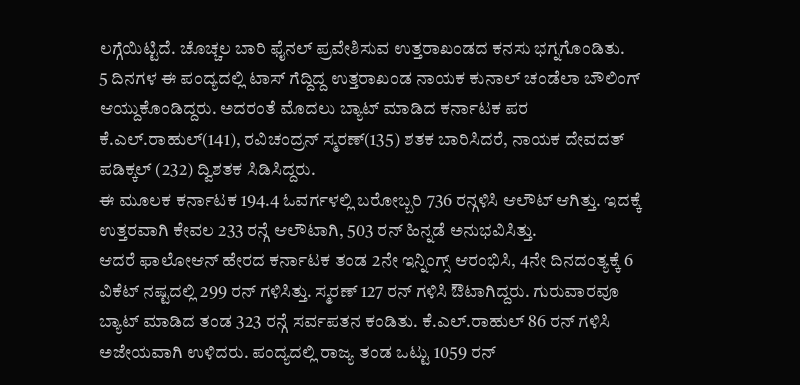ಲಗ್ಗೆಯಿಟ್ಟಿದೆ. ಚೊಚ್ಚಲ ಬಾರಿ ಫೈನಲ್ ಪ್ರವೇಶಿಸುವ ಉತ್ತರಾಖಂಡದ ಕನಸು ಭಗ್ನಗೊಂಡಿತು.
5 ದಿನಗಳ ಈ ಪಂದ್ಯದಲ್ಲಿ ಟಾಸ್ ಗೆದ್ದಿದ್ದ ಉತ್ತರಾಖಂಡ ನಾಯಕ ಕುನಾಲ್ ಚಂಡೆಲಾ ಬೌಲಿಂಗ್ ಆಯ್ದುಕೊಂಡಿದ್ದರು. ಅದರಂತೆ ಮೊದಲು ಬ್ಯಾಟ್ ಮಾಡಿದ ಕರ್ನಾಟಕ ಪರ ಕೆ.ಎಲ್.ರಾಹುಲ್(141), ರವಿಚಂದ್ರನ್ ಸ್ಮರಣ್(135) ಶತಕ ಬಾರಿಸಿದರೆ, ನಾಯಕ ದೇವದತ್ ಪಡಿಕ್ಕಲ್ (232) ದ್ವಿಶತಕ ಸಿಡಿಸಿದ್ದರು.
ಈ ಮೂಲಕ ಕರ್ನಾಟಕ 194.4 ಓವರ್ಗಳಲ್ಲಿ ಬರೋಬ್ಬರಿ 736 ರನ್ಗಳಿಸಿ ಆಲೌಟ್ ಆಗಿತ್ತು. ಇದಕ್ಕೆ ಉತ್ತರವಾಗಿ ಕೇವಲ 233 ರನ್ಗೆ ಆಲೌಟಾಗಿ, 503 ರನ್ ಹಿನ್ನಡೆ ಅನುಭವಿಸಿತ್ತು.
ಆದರೆ ಫಾಲೋಆನ್ ಹೇರದ ಕರ್ನಾಟಕ ತಂಡ 2ನೇ ಇನ್ನಿಂಗ್ಸ್ ಆರಂಭಿಸಿ, 4ನೇ ದಿನದಂತ್ಯಕ್ಕೆ 6 ವಿಕೆಟ್ ನಷ್ಟದಲ್ಲಿ 299 ರನ್ ಗಳಿಸಿತ್ತು. ಸ್ಮರಣ್ 127 ರನ್ ಗಳಿಸಿ ಔಟಾಗಿದ್ದರು. ಗುರುವಾರವೂ ಬ್ಯಾಟ್ ಮಾಡಿದ ತಂಡ 323 ರನ್ಗೆ ಸರ್ವಪತನ ಕಂಡಿತು. ಕೆ.ಎಲ್.ರಾಹುಲ್ 86 ರನ್ ಗಳಿಸಿ ಅಜೇಯವಾಗಿ ಉಳಿದರು. ಪಂದ್ಯದಲ್ಲಿ ರಾಜ್ಯ ತಂಡ ಒಟ್ಟು 1059 ರನ್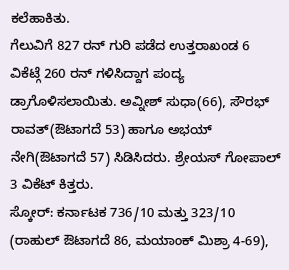ಕಲೆಹಾಕಿತು.
ಗೆಲುವಿಗೆ 827 ರನ್ ಗುರಿ ಪಡೆದ ಉತ್ತರಾಖಂಡ 6 ವಿಕೆಟ್ಗೆ 260 ರನ್ ಗಳಿಸಿದ್ದಾಗ ಪಂದ್ಯ ಡ್ರಾಗೊಳಿಸಲಾಯಿತು. ಅವ್ನೀಶ್ ಸುಧಾ(66), ಸೌರಭ್ ರಾವತ್(ಔಟಾಗದೆ 53) ಹಾಗೂ ಅಭಯ್ ನೇಗಿ(ಔಟಾಗದೆ 57) ಸಿಡಿಸಿದರು. ಶ್ರೇಯಸ್ ಗೋಪಾಲ್ 3 ವಿಕೆಟ್ ಕಿತ್ತರು.
ಸ್ಕೋರ್: ಕರ್ನಾಟಕ 736/10 ಮತ್ತು 323/10 (ರಾಹುಲ್ ಔಟಾಗದೆ 86, ಮಯಾಂಕ್ ಮಿಶ್ರಾ 4-69),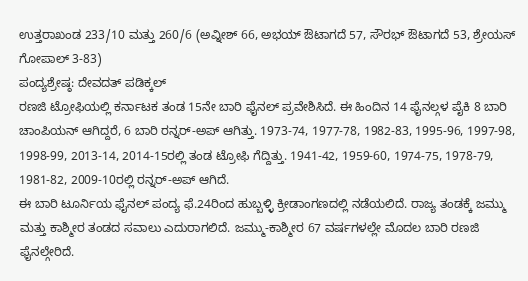ಉತ್ತರಾಖಂಡ 233/10 ಮತ್ತು 260/6 (ಅವ್ನೀಶ್ 66, ಅಭಯ್ ಔಟಾಗದೆ 57, ಸೌರಭ್ ಔಟಾಗದೆ 53, ಶ್ರೇಯಸ್ ಗೋಪಾಲ್ 3-83)
ಪಂದ್ಯಶ್ರೇಷ್ಠ: ದೇವದತ್ ಪಡಿಕ್ಕಲ್
ರಣಜಿ ಟ್ರೋಫಿಯಲ್ಲಿ ಕರ್ನಾಟಕ ತಂಡ 15ನೇ ಬಾರಿ ಫೈನಲ್ ಪ್ರವೇಶಿಸಿದೆ. ಈ ಹಿಂದಿನ 14 ಫೈನಲ್ಗಳ ಪೈಕಿ 8 ಬಾರಿ ಚಾಂಪಿಯನ್ ಆಗಿದ್ದರೆ, 6 ಬಾರಿ ರನ್ನರ್-ಅಪ್ ಆಗಿತ್ತು. 1973-74, 1977-78, 1982-83, 1995-96, 1997-98, 1998-99, 2013-14, 2014-15ರಲ್ಲಿ ತಂಡ ಟ್ರೋಫಿ ಗೆದ್ದಿತ್ತು. 1941-42, 1959-60, 1974-75, 1978-79, 1981-82, 2009-10ರಲ್ಲಿ ರನ್ನರ್-ಅಪ್ ಆಗಿದೆ.
ಈ ಬಾರಿ ಟೂರ್ನಿಯ ಫೈನಲ್ ಪಂದ್ಯ ಫೆ.24ರಿಂದ ಹುಬ್ಬಳ್ಳಿ ಕ್ರೀಡಾಂಗಣದಲ್ಲಿ ನಡೆಯಲಿದೆ. ರಾಜ್ಯ ತಂಡಕ್ಕೆ ಜಮ್ಮು ಮತ್ತು ಕಾಶ್ಮೀರ ತಂಡದ ಸವಾಲು ಎದುರಾಗಲಿದೆ. ಜಮ್ಮು-ಕಾಶ್ಮೀರ 67 ವರ್ಷಗಳಲ್ಲೇ ಮೊದಲ ಬಾರಿ ರಣಜಿ ಫೈನಲ್ಗೇರಿದೆ.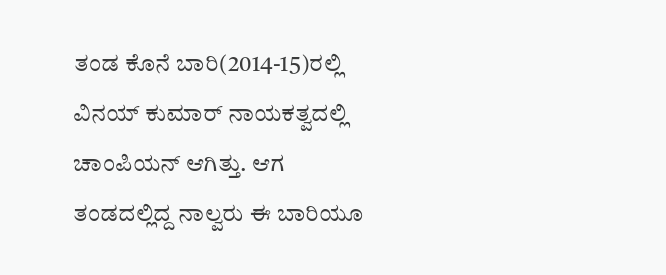ತಂಡ ಕೊನೆ ಬಾರಿ(2014-15)ರಲ್ಲಿ ವಿನಯ್ ಕುಮಾರ್ ನಾಯಕತ್ವದಲ್ಲಿ ಚಾಂಪಿಯನ್ ಆಗಿತ್ತು. ಆಗ ತಂಡದಲ್ಲಿದ್ದ ನಾಲ್ವರು ಈ ಬಾರಿಯೂ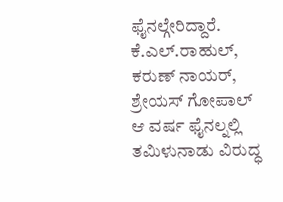ಫೈನಲ್ಗೇರಿದ್ದಾರೆ. ಕೆ.ಎಲ್.ರಾಹುಲ್, ಕರುಣ್ ನಾಯರ್, ಶ್ರೇಯಸ್ ಗೋಪಾಲ್ ಆ ವರ್ಷ ಫೈನಲ್ನಲ್ಲಿ ತಮಿಳುನಾಡು ವಿರುದ್ಧ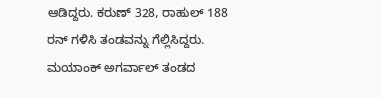ಆಡಿದ್ದರು. ಕರುಣ್ 328, ರಾಹುಲ್ 188 ರನ್ ಗಳಿಸಿ ತಂಡವನ್ನು ಗೆಲ್ಲಿಸಿದ್ದರು. ಮಯಾಂಕ್ ಅಗರ್ವಾಲ್ ತಂಡದ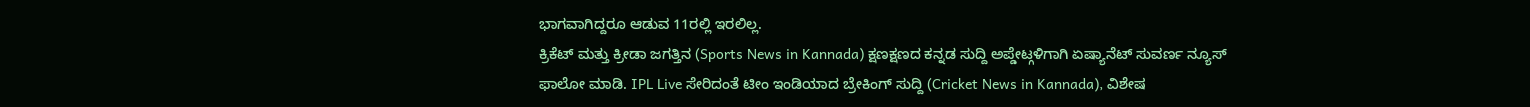ಭಾಗವಾಗಿದ್ದರೂ ಆಡುವ 11ರಲ್ಲಿ ಇರಲಿಲ್ಲ.
ಕ್ರಿಕೆಟ್ ಮತ್ತು ಕ್ರೀಡಾ ಜಗತ್ತಿನ (Sports News in Kannada) ಕ್ಷಣಕ್ಷಣದ ಕನ್ನಡ ಸುದ್ದಿ ಅಪ್ಡೇಟ್ಗಳಿಗಾಗಿ ಏಷ್ಯಾನೆಟ್ ಸುವರ್ಣ ನ್ಯೂಸ್ ಫಾಲೋ ಮಾಡಿ. IPL Live ಸೇರಿದಂತೆ ಟೀಂ ಇಂಡಿಯಾದ ಬ್ರೇಕಿಂಗ್ ಸುದ್ದಿ (Cricket News in Kannada), ವಿಶೇಷ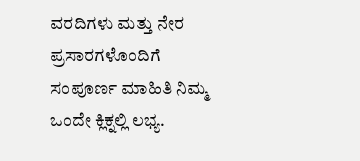ವರದಿಗಳು ಮತ್ತು ನೇರ ಪ್ರಸಾರಗಳೊಂದಿಗೆ ಸಂಪೂರ್ಣ ಮಾಹಿತಿ ನಿಮ್ಮ ಒಂದೇ ಕ್ಲಿಕ್ನಲ್ಲಿ ಲಭ್ಯ.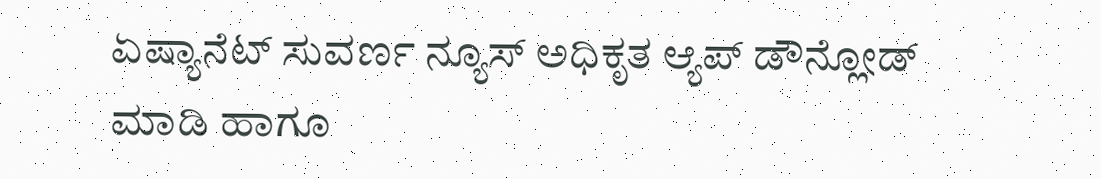ಏಷ್ಯಾನೆಟ್ ಸುವರ್ಣ ನ್ಯೂಸ್ ಅಧಿಕೃತ ಆ್ಯಪ್ ಡೌನ್ಲೋಡ್ ಮಾಡಿ ಹಾಗೂ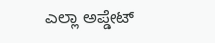ಎಲ್ಲಾ ಅಪ್ಡೇಟ್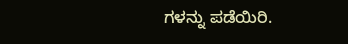ಗಳನ್ನು ಪಡೆಯಿರಿ.